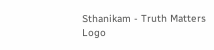Sthanikam - Truth Matters
Logo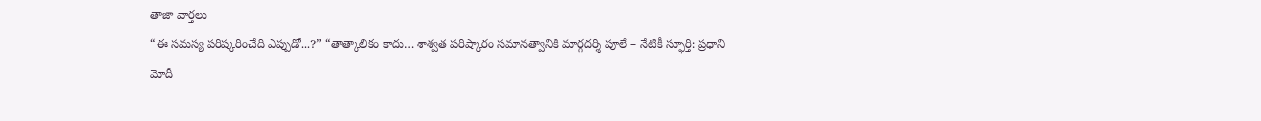తాజా వార్తలు
“ఈ సమస్య పరిష్కరించేది ఎప్పుడో...?” “తాత్కాలికం కాదు… శాశ్వత పరిష్కారం సమానత్వానికి మార్గదర్శి పూలే – నేటికీ స్ఫూర్తి: ప్రధాని మోదీ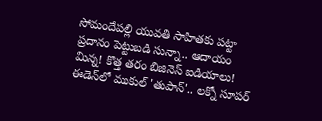సోమందేపల్లి యువతి సాహితకు పట్టా ప్రదానం పెట్టుబడి సున్నా.. ఆదాయం మిన్న! కొత్త తరం బిజినెస్ ఐడియాలు! ఈడెన్‌లో ముకుల్ 'తుపాన్'.. లక్నో సూపర్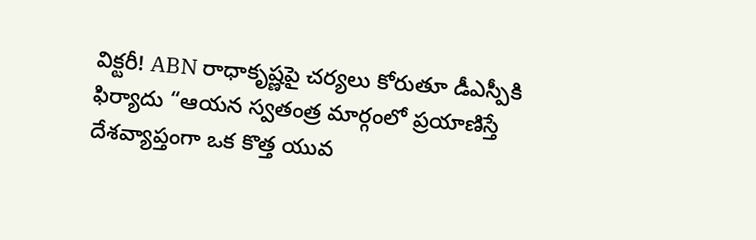విక్టరీ! ABN రాధాకృష్ణపై చర్యలు కోరుతూ డీఎస్పీకి ఫిర్యాదు “ఆయన స్వతంత్ర మార్గంలో ప్రయాణిస్తే దేశవ్యాప్తంగా ఒక కొత్త యువ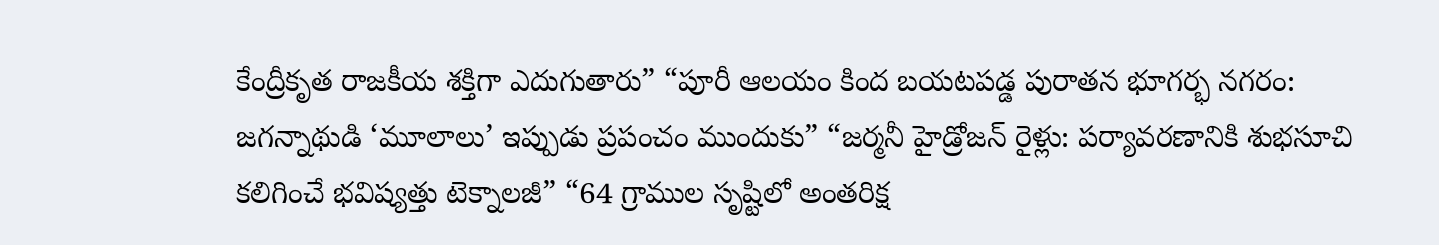కేంద్రీకృత రాజకీయ శక్తిగా ఎదుగుతారు” “పూరీ ఆలయం కింద బయటపడ్డ పురాతన భూగర్భ నగరం: జగన్నాథుడి ‘మూలాలు’ ఇప్పుడు ప్రపంచం ముందుకు” “జర్మనీ హైడ్రోజన్ రైళ్లు: పర్యావరణానికి శుభసూచి కలిగించే భవిష్యత్తు టెక్నాలజీ” “64 గ్రాముల సృష్టిలో అంతరిక్ష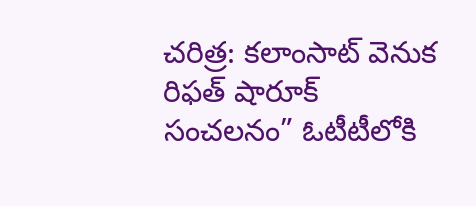చరిత్ర: కలాంసాట్ వెనుక రిఫత్ షారూక్ సంచలనం” ఓటీటీలోకి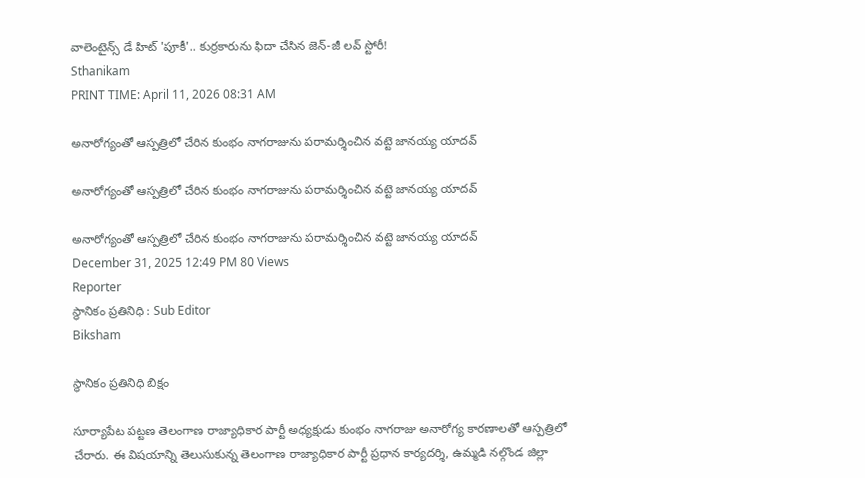వాలెంటైన్స్ డే హిట్ 'పూకీ'.. కుర్రకారును ఫిదా చేసిన జెన్-జీ లవ్ స్టోరీ!
Sthanikam
PRINT TIME: April 11, 2026 08:31 AM

అనారోగ్యంతో ఆస్పత్రిలో చేరిన కుంభం నాగరాజును పరామర్శించిన వట్టె జానయ్య యాదవ్

అనారోగ్యంతో ఆస్పత్రిలో చేరిన కుంభం నాగరాజును పరామర్శించిన వట్టె జానయ్య యాదవ్

అనారోగ్యంతో ఆస్పత్రిలో చేరిన కుంభం నాగరాజును పరామర్శించిన వట్టె జానయ్య యాదవ్
December 31, 2025 12:49 PM 80 Views
Reporter
స్థానికం ప్రతినిధి : Sub Editor
Biksham

స్థానికం ప్రతినిధి బిక్షం

సూర్యాపేట పట్టణ తెలంగాణ రాజ్యాధికార పార్టీ అధ్యక్షుడు కుంభం నాగరాజు అనారోగ్య కారణాలతో ఆస్పత్రిలో చేరారు. ఈ విషయాన్ని తెలుసుకున్న తెలంగాణ రాజ్యాధికార పార్టీ ప్రధాన కార్యదర్శి, ఉమ్మడి నల్గొండ జిల్లా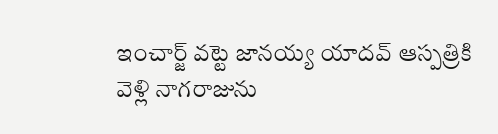ఇంచార్జ్ వట్టె జానయ్య యాదవ్ ఆస్పత్రికి వెళ్లి నాగరాజును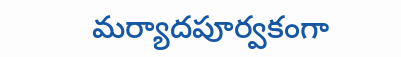మర్యాదపూర్వకంగా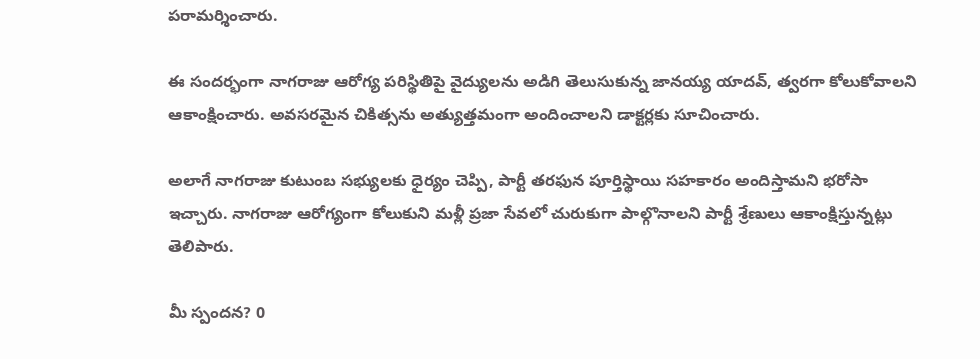పరామర్శించారు.

ఈ సందర్భంగా నాగరాజు ఆరోగ్య పరిస్థితిపై వైద్యులను అడిగి తెలుసుకున్న జానయ్య యాదవ్, త్వరగా కోలుకోవాలని ఆకాంక్షించారు. అవసరమైన చికిత్సను అత్యుత్తమంగా అందించాలని డాక్టర్లకు సూచించారు.

అలాగే నాగరాజు కుటుంబ సభ్యులకు ధైర్యం చెప్పి, పార్టీ తరఫున పూర్తిస్థాయి సహకారం అందిస్తామని భరోసా ఇచ్చారు. నాగరాజు ఆరోగ్యంగా కోలుకుని మళ్లీ ప్రజా సేవలో చురుకుగా పాల్గొనాలని పార్టీ శ్రేణులు ఆకాంక్షిస్తున్నట్లు తెలిపారు.

మీ స్పందన? 0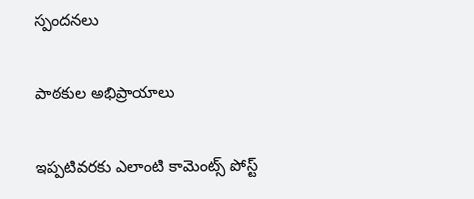స్పందనలు

పాఠకుల అభిప్రాయాలు

ఇప్పటివరకు ఎలాంటి కామెంట్స్ పోస్ట్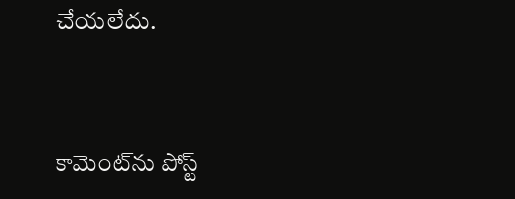చేయలేదు.


కామెంట్‌ను పోస్ట్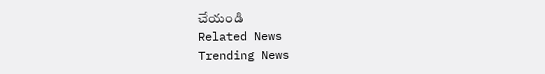చేయండి
Related News
Trending News